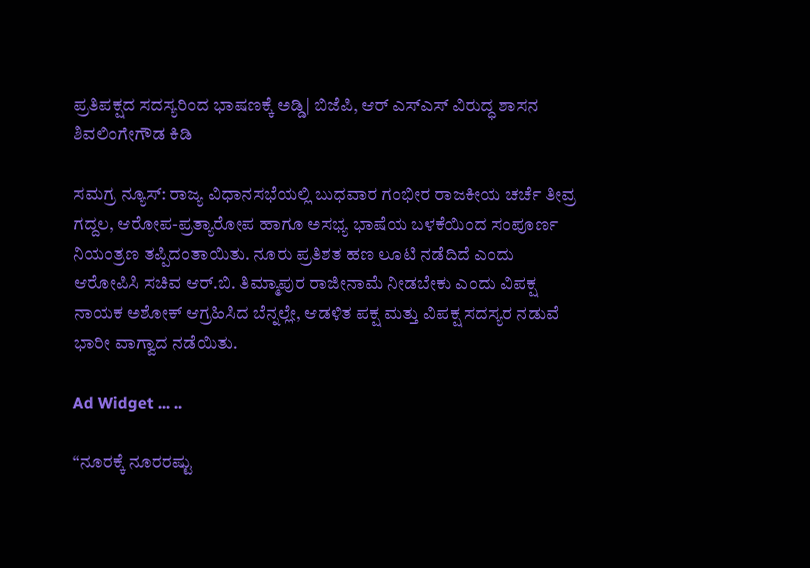ಪ್ರತಿಪಕ್ಷದ ಸದಸ್ಯರಿಂದ ಭಾಷಣಕ್ಕೆ ಅಡ್ಡಿ| ಬಿಜೆಪಿ, ಆರ್ ಎಸ್ಎಸ್ ವಿರುದ್ಧ ಶಾಸನ ಶಿವಲಿಂಗೇಗೌಡ ಕಿಡಿ

ಸಮಗ್ರ ನ್ಯೂಸ್: ರಾಜ್ಯ ವಿಧಾನಸಭೆಯಲ್ಲಿ ಬುಧವಾರ ಗಂಭೀರ ರಾಜಕೀಯ ಚರ್ಚೆ ತೀವ್ರ ಗದ್ದಲ, ಆರೋಪ-ಪ್ರತ್ಯಾರೋಪ ಹಾಗೂ ಅಸಭ್ಯ ಭಾಷೆಯ ಬಳಕೆಯಿಂದ ಸಂಪೂರ್ಣ ನಿಯಂತ್ರಣ ತಪ್ಪಿದಂತಾಯಿತು. ನೂರು ಪ್ರತಿಶತ ಹಣ ಲೂಟಿ ನಡೆದಿದೆ ಎಂದು ಆರೋಪಿಸಿ ಸಚಿವ ಆರ್.ಬಿ. ತಿಮ್ಮಾಪುರ ರಾಜೀನಾಮೆ ನೀಡಬೇಕು ಎಂದು ವಿಪಕ್ಷ ನಾಯಕ ಅಶೋಕ್ ಆಗ್ರಹಿಸಿದ ಬೆನ್ನಲ್ಲೇ, ಆಡಳಿತ ಪಕ್ಷ ಮತ್ತು ವಿಪಕ್ಷ ಸದಸ್ಯರ ನಡುವೆ ಭಾರೀ ವಾಗ್ವಾದ ನಡೆಯಿತು.

Ad Widget ... ..

“ನೂರಕ್ಕೆ ನೂರರಷ್ಟು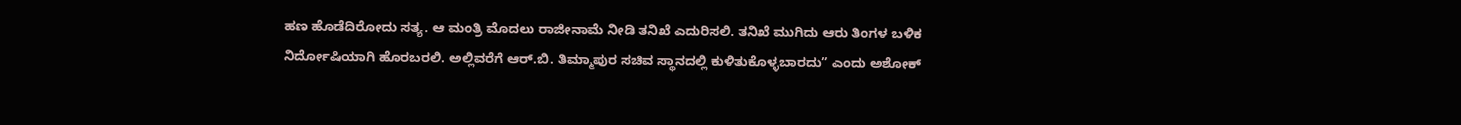ಹಣ ಹೊಡೆದಿರೋದು ಸತ್ಯ. ಆ ಮಂತ್ರಿ ಮೊದಲು ರಾಜೀನಾಮೆ ನೀಡಿ ತನಿಖೆ ಎದುರಿಸಲಿ. ತನಿಖೆ ಮುಗಿದು ಆರು ತಿಂಗಳ ಬಳಿಕ ನಿರ್ದೋಷಿಯಾಗಿ ಹೊರಬರಲಿ. ಅಲ್ಲಿವರೆಗೆ ಆರ್.ಬಿ. ತಿಮ್ಮಾಪುರ ಸಚಿವ ಸ್ಥಾನದಲ್ಲಿ ಕುಳಿತುಕೊಳ್ಳಬಾರದು” ಎಂದು ಅಶೋಕ್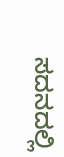ಸದನದಲ್ಲಿ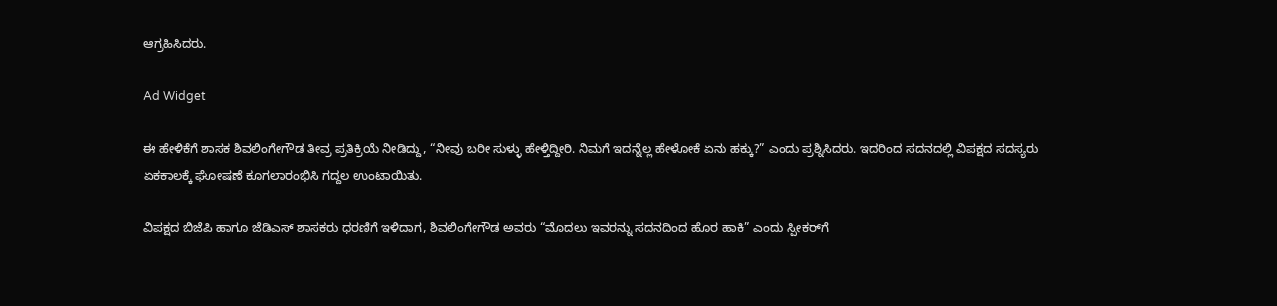ಆಗ್ರಹಿಸಿದರು.

Ad Widget

ಈ ಹೇಳಿಕೆಗೆ ಶಾಸಕ ಶಿವಲಿಂಗೇಗೌಡ ತೀವ್ರ ಪ್ರತಿಕ್ರಿಯೆ ನೀಡಿದ್ದು, “ನೀವು ಬರೀ ಸುಳ್ಳು ಹೇಳ್ತಿದ್ದೀರಿ. ನಿಮಗೆ ಇದನ್ನೆಲ್ಲ ಹೇಳೋಕೆ ಏನು ಹಕ್ಕು?” ಎಂದು ಪ್ರಶ್ನಿಸಿದರು. ಇದರಿಂದ ಸದನದಲ್ಲಿ ವಿಪಕ್ಷದ ಸದಸ್ಯರು ಏಕಕಾಲಕ್ಕೆ ಘೋಷಣೆ ಕೂಗಲಾರಂಭಿಸಿ ಗದ್ದಲ ಉಂಟಾಯಿತು.

ವಿಪಕ್ಷದ ಬಿಜೆಪಿ ಹಾಗೂ ಜೆಡಿಎಸ್ ಶಾಸಕರು ಧರಣಿಗೆ ಇಳಿದಾಗ, ಶಿವಲಿಂಗೇಗೌಡ ಅವರು “ಮೊದಲು ಇವರನ್ನು ಸದನದಿಂದ ಹೊರ ಹಾಕಿ” ಎಂದು ಸ್ಪೀಕರ್‌ಗೆ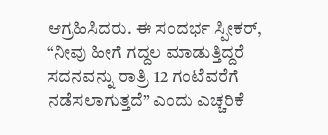ಆಗ್ರಹಿಸಿದರು. ಈ ಸಂದರ್ಭ ಸ್ಪೀಕರ್, “ನೀವು ಹೀಗೆ ಗದ್ದಲ ಮಾಡುತ್ತಿದ್ದರೆ ಸದನವನ್ನು ರಾತ್ರಿ 12 ಗಂಟೆವರೆಗೆ ನಡೆಸಲಾಗುತ್ತದೆ” ಎಂದು ಎಚ್ಚರಿಕೆ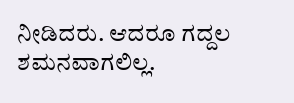ನೀಡಿದರು. ಆದರೂ ಗದ್ದಲ ಶಮನವಾಗಲಿಲ್ಲ.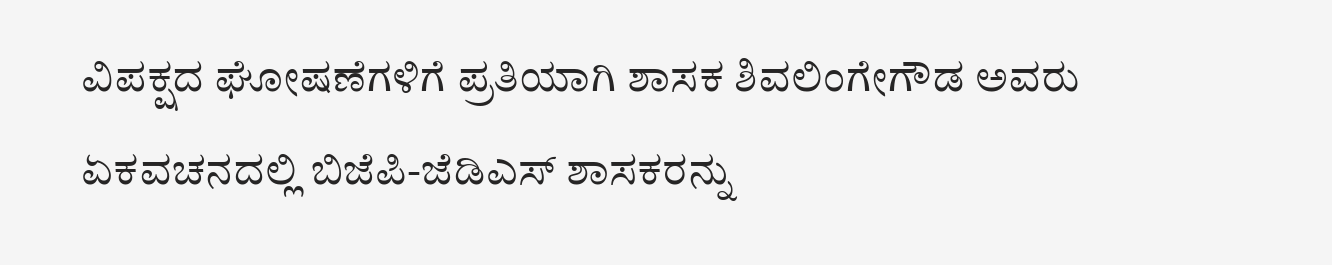ವಿಪಕ್ಷದ ಘೋಷಣೆಗಳಿಗೆ ಪ್ರತಿಯಾಗಿ ಶಾಸಕ ಶಿವಲಿಂಗೇಗೌಡ ಅವರು ಏಕವಚನದಲ್ಲಿ ಬಿಜೆಪಿ-ಜೆಡಿಎಸ್ ಶಾಸಕರನ್ನು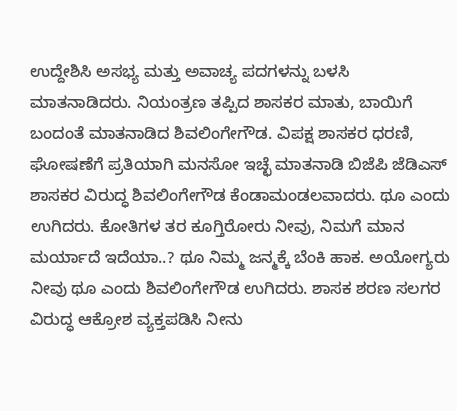ಉದ್ದೇಶಿಸಿ ಅಸಭ್ಯ ಮತ್ತು ಅವಾಚ್ಯ ಪದಗಳನ್ನು ಬಳಸಿ ಮಾತನಾಡಿದರು. ನಿಯಂತ್ರಣ ತಪ್ಪಿದ ಶಾಸಕರ ಮಾತು, ಬಾಯಿಗೆ ಬಂದಂತೆ ಮಾತನಾಡಿದ ಶಿವಲಿಂಗೇಗೌಡ. ವಿಪಕ್ಷ‌ ಶಾಸಕರ ಧರಣಿ, ಘೋಷಣೆಗೆ ಪ್ರತಿಯಾಗಿ ಮನಸೋ ಇಚ್ಛೆ ಮಾತನಾಡಿ ಬಿಜೆಪಿ ಜೆಡಿಎಸ್ ಶಾಸಕರ ವಿರುದ್ಧ ಶಿವಲಿಂಗೇಗೌಡ ಕೆಂಡಾಮಂಡಲವಾದರು. ಥೂ ಎಂದು ಉಗಿದರು. ಕೋತಿಗಳ ತರ ಕೂಗ್ತಿರೋರು ನೀವು, ನಿಮಗೆ ಮಾನ ಮರ್ಯಾದೆ ಇದೆಯಾ..? ಥೂ ನಿಮ್ಮ ಜನ್ಮಕ್ಕೆ ಬೆಂಕಿ ಹಾಕ. ಅಯೋಗ್ಯರು ನೀವು ಥೂ ಎಂದು ಶಿವಲಿಂಗೇಗೌಡ ಉಗಿದರು. ಶಾಸಕ ಶರಣ ಸಲಗರ ವಿರುದ್ಧ ಆಕ್ರೋಶ ವ್ಯಕ್ತಪಡಿಸಿ ನೀನು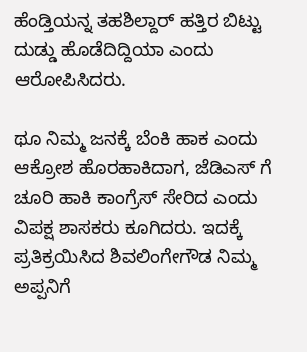ಹೆಂಡ್ತಿಯನ್ನ ತಹಶಿಲ್ದಾರ್ ಹತ್ತಿರ ಬಿಟ್ಟು ದುಡ್ಡು ಹೊಡೆದಿದ್ದಿಯಾ ಎಂದು ಆರೋಪಿಸಿದರು.

ಥೂ ನಿಮ್ಮ ಜನಕ್ಕೆ ಬೆಂಕಿ ಹಾಕ ಎಂದು ಆಕ್ರೋಶ ಹೊರಹಾಕಿದಾಗ, ಜೆಡಿಎಸ್ ಗೆ ಚೂರಿ ಹಾಕಿ ಕಾಂಗ್ರೆಸ್ ಸೇರಿದ ಎಂದು ವಿಪಕ್ಷ ಶಾಸಕರು ಕೂಗಿದರು. ಇದಕ್ಕೆ ಪ್ರತಿಕ್ರಯಿಸಿದ ಶಿವಲಿಂಗೇಗೌಡ ನಿಮ್ಮ ಅಪ್ಪನಿಗೆ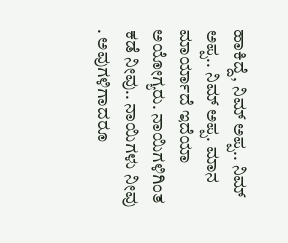ಹಾಕಿದ್ದೆ, ನಿಮ್ ಅಪ್ಪ.. ನಿಮ್ ಅಪ್ಪ.. ನಿಮ್ ಅಪ್ಪ. ಮಾನ ಮಾರ್ಯಾದೆ ಇದೆಯಾ ಅಯೋಗ್ಯರು. ನಾಯಿಗಳಿಗಿಂತ ಕಡೆ ನೀವು.. ನಾಯಿಗಳು ನೀವು . ಅವುಗಳಿಗಾದರೂ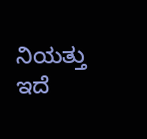ನಿಯತ್ತು ಇದೆ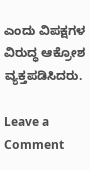ಎಂದು ವಿಪಕ್ಷಗಳ ವಿರುದ್ಧ ಆಕ್ರೋಶ ವ್ಯಕ್ತಪಡಿಸಿದರು.

Leave a Comment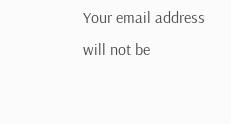Your email address will not be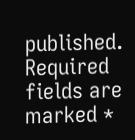published. Required fields are marked *